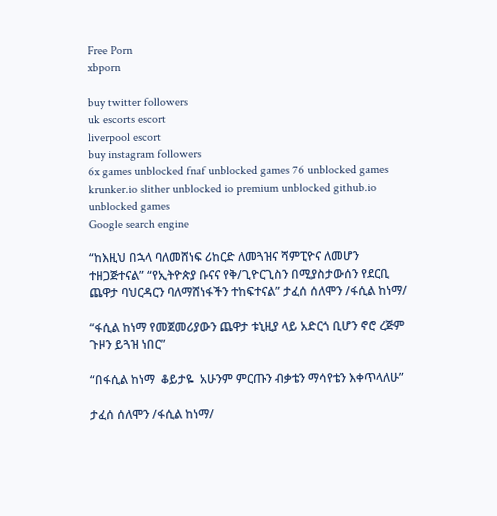Free Porn
xbporn

buy twitter followers
uk escorts escort
liverpool escort
buy instagram followers
6x games unblocked fnaf unblocked games 76 unblocked games krunker.io slither unblocked io premium unblocked github.io unblocked games
Google search engine

“ከእዚህ በኋላ ባለመሸነፍ ሪከርድ ለመጓዝና ሻምፒዮና ለመሆን ተዘጋጅተናል” “የኢትዮጵያ ቡናና የቅ/ጊዮርጊስን በሚያስታውሰን የደርቢ ጨዋታ ባህርዳርን ባለማሸነፋችን ተከፍተናል” ታፈሰ ሰለሞን /ፋሲል ከነማ/

“ፋሲል ከነማ የመጀመሪያውን ጨዋታ ቱኒዚያ ላይ አድርጎ ቢሆን ኖሮ ረጅም ጉዞን ይጓዝ ነበር”

“በፋሲል ከነማ  ቆይታዬ  አሁንም ምርጡን ብቃቴን ማሳየቴን እቀጥላለሁ”

ታፈሰ ሰለሞን /ፋሲል ከነማ/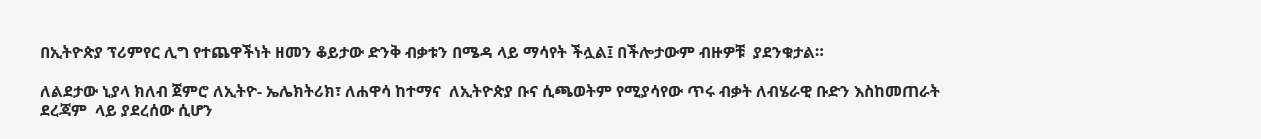በኢትዮጵያ ፕሪምየር ሊግ የተጨዋችነት ዘመን ቆይታው ድንቅ ብቃቱን በሜዳ ላይ ማሳየት ችሏል፤ በችሎታውም ብዙዎቹ  ያደንቁታል።

ለልደታው ኒያላ ክለብ ጀምሮ ለኢትዮ- ኤሌክትሪክ፣ ለሐዋሳ ከተማና  ለኢትዮጵያ ቡና ሲጫወትም የሚያሳየው ጥሩ ብቃት ለብሄራዊ ቡድን እስከመጠራት ደረጃም  ላይ ያደረሰው ሲሆን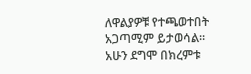ለዋልያዎቹ የተጫወተበት አጋጣሚም ይታወሳል።  አሁን ደግሞ በክረምቱ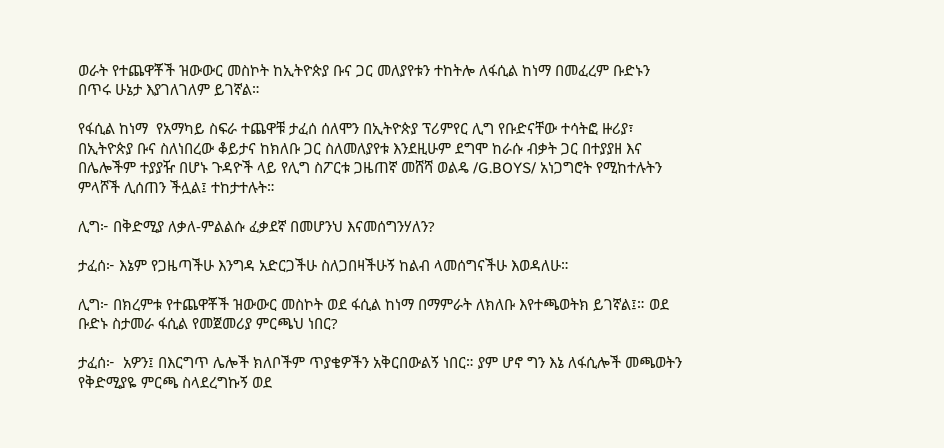ወራት የተጨዋቾች ዝውውር መስኮት ከኢትዮጵያ ቡና ጋር መለያየቱን ተከትሎ ለፋሲል ከነማ በመፈረም ቡድኑን በጥሩ ሁኔታ እያገለገለም ይገኛል።

የፋሲል ከነማ  የአማካይ ስፍራ ተጨዋቹ ታፈሰ ሰለሞን በኢትዮጵያ ፕሪምየር ሊግ የቡድናቸው ተሳትፎ ዙሪያ፣ በኢትዮጵያ ቡና ስለነበረው ቆይታና ከክለቡ ጋር ስለመለያየቱ እንደዚሁም ደግሞ ከራሱ ብቃት ጋር በተያያዘ እና በሌሎችም ተያያዥ በሆኑ ጉዳዮች ላይ የሊግ ስፖርቱ ጋዜጠኛ መሸሻ ወልዴ /G.BOYS/ አነጋግሮት የሚከተሉትን ምላሾች ሊሰጠን ችሏል፤ ተከታተሉት።

ሊግ፦ በቅድሚያ ለቃለ-ምልልሱ ፈቃደኛ በመሆንህ እናመሰግንሃለን?

ታፈሰ፦ እኔም የጋዜጣችሁ እንግዳ አድርጋችሁ ስለጋበዛችሁኝ ከልብ ላመሰግናችሁ እወዳለሁ።

ሊግ፦ በክረምቱ የተጨዋቾች ዝውውር መስኮት ወደ ፋሲል ከነማ በማምራት ለክለቡ እየተጫወትክ ይገኛል፤። ወደ ቡድኑ ስታመራ ፋሲል የመጀመሪያ ምርጫህ ነበር?

ታፈሰ፦  አዎን፤ በእርግጥ ሌሎች ክለቦችም ጥያቄዎችን አቅርበውልኝ ነበር። ያም ሆኖ ግን እኔ ለፋሲሎች መጫወትን የቅድሚያዬ ምርጫ ስላደረግኩኝ ወደ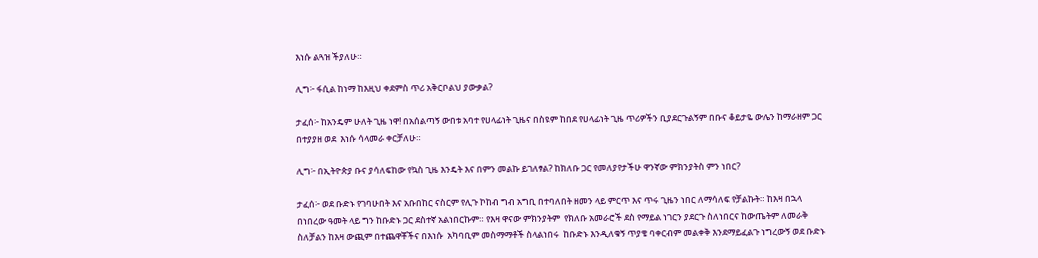እነሱ ልጓዝ ችያለሁ።

ሊግ፦ ፋሲል ከነማ ከእዚህ ቀደምስ ጥሪ አቅርቦልህ ያውቃል?

ታፈሰ፦ ከአንዴም ሁለት ጊዜ ነዋ! በአሰልጣኝ ውበቱ አባተ የሀላፊነት ጊዜና በስዩም ከበደ የሀላፊነት ጊዜ ጥሪዎችን ቢያደርጉልኝም በቡና ቆይታዬ ውሌን ከማራዘም ጋር በተያያዘ ወደ  እነሱ ሳላመራ ቀርቻለሁ።

ሊግ፦ በኢትዮጵያ ቡና ያሳለፍከው የኳስ ጊዜ እንዴት እና በምን መልኩ ይገለፃል? ከክለቡ ጋር የመለያየታችሁ ዋንኛው ምክንያትስ ምን ነበር?

ታፈሰ፦ ወደ ቡድኑ የገባሁበት እና አቡበከር ናስርም የሊጉ ኮከብ ግብ አግቢ በተባለበት ዘመን ላይ ምርጥ እና ጥሩ ጊዜን ነበር ለማሳለፍ የቻልኩት። ከእዛ በኋላ በነበረው ዓመት ላይ ግን ከቡድኑ ጋር ደስተኛ አልነበርኩም። የእዛ ዋናው ምክንያትም  የክለቡ አመራሮች ደስ የማይል ነገርን ያደርጉ ስለነበርና ከውጤትም ለመራቅ ስለቻልን ከእዛ ውጪም በተጨዋቾችና በእነሱ  አካባቢም መስማማቶች ስላልነበሩ  ከቡድኑ እንዲለቁኝ ጥያቄ ባቀርብም መልቀቅ እንደማይፈልጉ ነግረውኝ ወደ ቡድኑ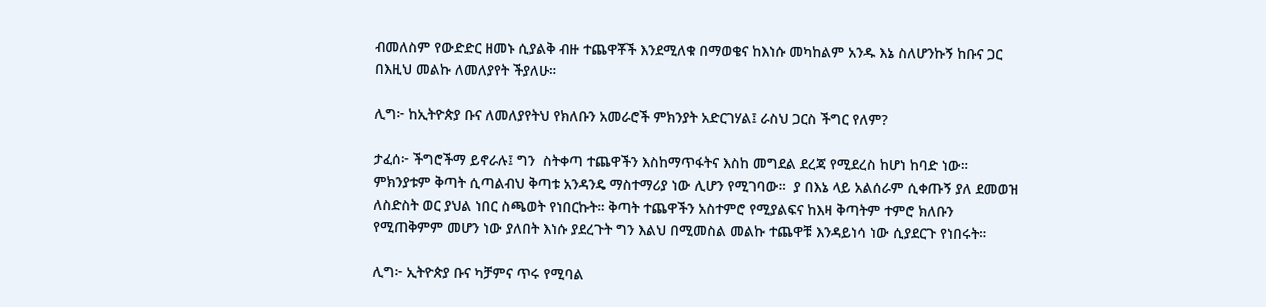ብመለስም የውድድር ዘመኑ ሲያልቅ ብዙ ተጨዋቾች እንደሚለቁ በማወቄና ከእነሱ መካከልም አንዱ እኔ ስለሆንኩኝ ከቡና ጋር በእዚህ መልኩ ለመለያየት ችያለሁ።

ሊግ፦ ከኢትዮጵያ ቡና ለመለያየትህ የክለቡን አመራሮች ምክንያት አድርገሃል፤ ራስህ ጋርስ ችግር የለም?

ታፈሰ፦ ችግሮችማ ይኖራሉ፤ ግን  ስትቀጣ ተጨዋችን እስከማጥፋትና እስከ መግደል ደረጃ የሚደረስ ከሆነ ከባድ ነው። ምክንያቱም ቅጣት ሲጣልብህ ቅጣቱ አንዳንዴ ማስተማሪያ ነው ሊሆን የሚገባው።  ያ በእኔ ላይ አልሰራም ሲቀጡኝ ያለ ደመወዝ ለስድስት ወር ያህል ነበር ስጫወት የነበርኩት። ቅጣት ተጨዋችን አስተምሮ የሚያልፍና ከእዛ ቅጣትም ተምሮ ክለቡን የሚጠቅምም መሆን ነው ያለበት እነሱ ያደረጉት ግን እልህ በሚመስል መልኩ ተጨዋቹ እንዳይነሳ ነው ሲያደርጉ የነበሩት።

ሊግ፦ ኢትዮጵያ ቡና ካቻምና ጥሩ የሚባል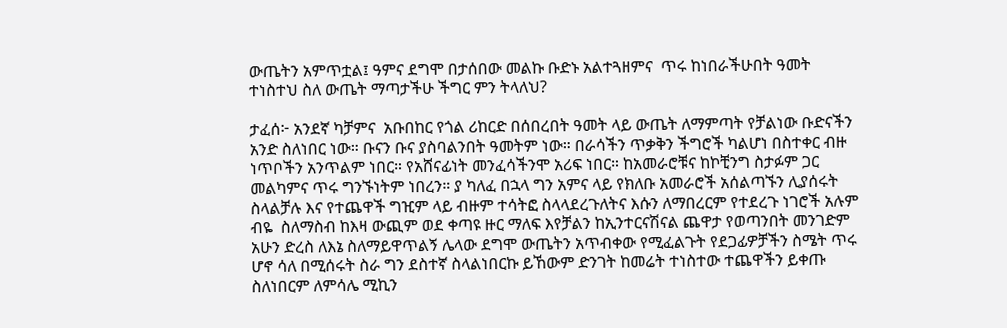ውጤትን አምጥቷል፤ ዓምና ደግሞ በታሰበው መልኩ ቡድኑ አልተጓዘምና  ጥሩ ከነበራችሁበት ዓመት ተነስተህ ስለ ውጤት ማጣታችሁ ችግር ምን ትላለህ?

ታፈሰ፦ አንደኛ ካቻምና  አቡበከር የጎል ሪከርድ በሰበረበት ዓመት ላይ ውጤት ለማምጣት የቻልነው ቡድናችን አንድ ስለነበር ነው። ቡናን ቡና ያስባልንበት ዓመትም ነው። በራሳችን ጥቃቅን ችግሮች ካልሆነ በስተቀር ብዙ ነጥቦችን አንጥልም ነበር። የአሸናፊነት መንፈሳችንሞ አሪፍ ነበር። ከአመራሮቹና ከኮቺንግ ስታፉም ጋር መልካምና ጥሩ ግንኙነትም ነበረን። ያ ካለፈ በኋላ ግን አምና ላይ የክለቡ አመራሮች አሰልጣኙን ሊያሰሩት ስላልቻሉ እና የተጨዋች ግዢም ላይ ብዙም ተሳትፎ ስላላደረጉለትና እሱን ለማበረርም የተደረጉ ነገሮች አሉም ብዬ  ስለማስብ ከእዛ ውጪም ወደ ቀጣዩ ዙር ማለፍ እየቻልን ከኢንተርናሽናል ጨዋታ የወጣንበት መንገድም አሁን ድረስ ለእኔ ስለማይዋጥልኝ ሌላው ደግሞ ውጤትን አጥብቀው የሚፈልጉት የደጋፊዎቻችን ስሜት ጥሩ ሆኖ ሳለ በሚሰሩት ስራ ግን ደስተኛ ስላልነበርኩ ይኸውም ድንገት ከመሬት ተነስተው ተጨዋችን ይቀጡ ስለነበርም ለምሳሌ ሚኪን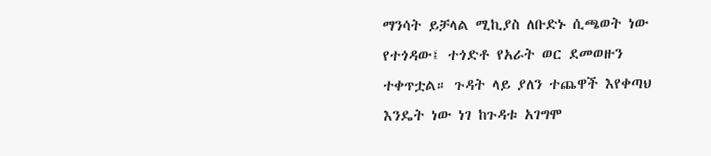ማንሳት ይቻላል ሚኪያስ ለቡድኑ ሲጫወት ነው የተጎዳው፤ ተጎድቶ የአራት ወር ደመወዙን ተቀጥቷል። ጉዳት ላይ ያለን ተጨዋች እየቀጣህ እንዴት ነው ነገ ከጉዳቱ አገግሞ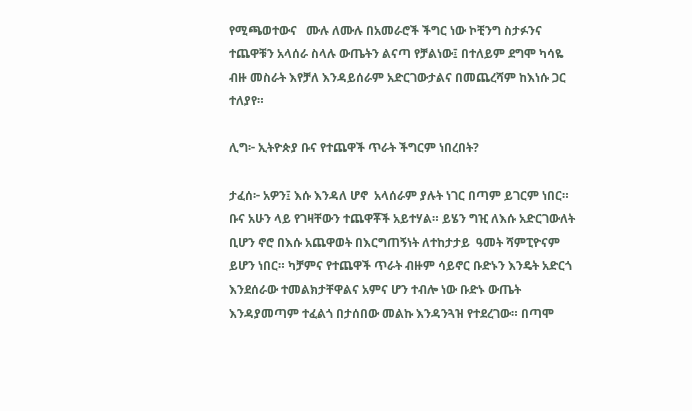የሚጫወተውና   ሙሉ ለሙሉ በአመራሮች ችግር ነው ኮቺንግ ስታፉንና ተጨዋቹን አላሰራ ስላሉ ውጤትን ልናጣ የቻልነው፤ በተለይም ደግሞ ካሳዬ ብዙ መስራት እየቻለ እንዳይሰራም አድርገውታልና በመጨረሻም ከእነሱ ጋር ተለያየ።

ሊግ፦ ኢትዮጵያ ቡና የተጨዋች ጥራት ችግርም ነበረበት?

ታፈሰ፦ አዎን፤ እሱ እንዳለ ሆኖ  አላሰራም ያሉት ነገር በጣም ይገርም ነበር። ቡና አሁን ላይ የገዛቸውን ተጨዋቾች አይተሃል። ይሄን ግዢ ለእሱ አድርገውለት ቢሆን ኖሮ በእሱ አጨዋወት በእርግጠኝነት ለተከታታይ  ዓመት ሻምፒዮናም ይሆን ነበር። ካቻምና የተጨዋች ጥራት ብዙም ሳይኖር ቡድኑን እንዴት አድርጎ እንደሰራው ተመልክታቸዋልና አምና ሆን ተብሎ ነው ቡድኑ ውጤት  እንዳያመጣም ተፈልጎ በታሰበው መልኩ እንዳንጓዝ የተደረገው። በጣሞ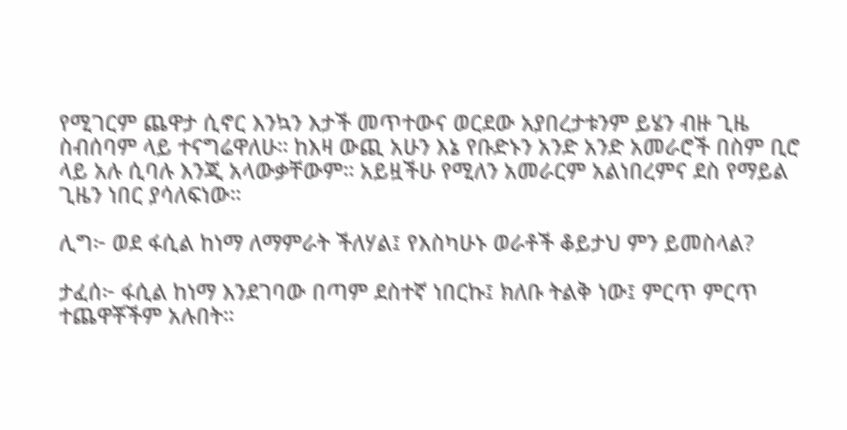የሚገርም ጨዋታ ሲኖር እንኳን እታች መጥተውና ወርደው አያበረታቱንም ይሄን ብዙ ጊዜ ስብሰባም ላይ ተናግሬዋለሁ። ከእዛ ውጪ አሁን እኔ የቡድኑን አንድ አንድ አመራሮች በስም ቢሮ ላይ አሉ ሲባሉ እንጂ አላውቃቸውም። አይዟችሁ የሚለን አመራርም አልነበረምና ደስ የማይል ጊዜን ነበር ያሳለፍነው።

ሊግ፦ ወደ ፋሲል ከነማ ለማምራት ችለሃል፤ የእስካሁኑ ወራቶች ቆይታህ ምን ይመስላል?

ታፈሰ፦ ፋሲል ከነማ እንደገባው በጣም ደስተኛ ነበርኩ፤ ክለቡ ትልቅ ነው፤ ምርጥ ምርጥ ተጨዋቾችም አሉበት።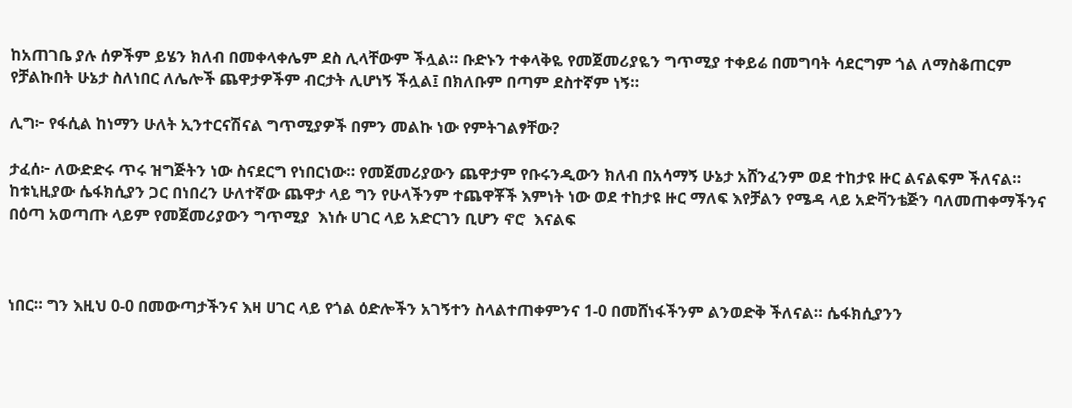ከአጠገቤ ያሉ ሰዎችም ይሄን ክለብ በመቀላቀሌም ደስ ሊላቸውም ችሏል። ቡድኑን ተቀላቅዬ የመጀመሪያዬን ግጥሚያ ተቀይሬ በመግባት ሳደርግም ጎል ለማስቆጠርም የቻልኩበት ሁኔታ ስለነበር ለሌሎች ጨዋታዎችም ብርታት ሊሆነኝ ችሏል፤ በክለቡም በጣም ደስተኛም ነኝ።

ሊግ፦ የፋሲል ከነማን ሁለት ኢንተርናሽናል ግጥሚያዎች በምን መልኩ ነው የምትገልፃቸው?

ታፈሰ፦ ለውድድሩ ጥሩ ዝግጅትን ነው ስናደርግ የነበርነው። የመጀመሪያውን ጨዋታም የቡሩንዲውን ክለብ በአሳማኝ ሁኔታ አሸንፈንም ወደ ተከታዩ ዙር ልናልፍም ችለናል። ከቱኒዚያው ሴፋክሲያን ጋር በነበረን ሁለተኛው ጨዋታ ላይ ግን የሁላችንም ተጨዋቾች እምነት ነው ወደ ተከታዩ ዙር ማለፍ እየቻልን የሜዳ ላይ አድቫንቴጅን ባለመጠቀማችንና በዕጣ አወጣጡ ላይም የመጀመሪያውን ግጥሚያ  እነሱ ሀገር ላይ አድርገን ቢሆን ኖሮ  እናልፍ



ነበር። ግን እዚህ 0-0 በመውጣታችንና እዛ ሀገር ላይ የጎል ዕድሎችን አገኝተን ስላልተጠቀምንና 1-0 በመሸነፋችንም ልንወድቅ ችለናል። ሴፋክሲያንን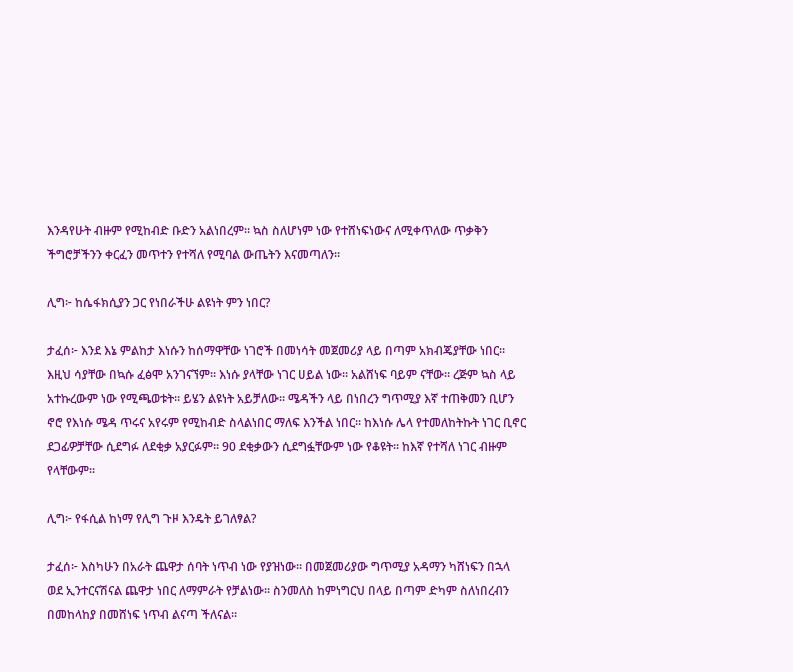እንዳየሁት ብዙም የሚከብድ ቡድን አልነበረም። ኳስ ስለሆነም ነው የተሸነፍነውና ለሚቀጥለው ጥቃቅን ችግሮቻችንን ቀርፈን መጥተን የተሻለ የሚባል ውጤትን እናመጣለን።

ሊግ፦ ከሴፋክሲያን ጋር የነበራችሁ ልዩነት ምን ነበር?

ታፈሰ፦ እንደ እኔ ምልከታ እነሱን ከሰማዋቸው ነገሮች በመነሳት መጀመሪያ ላይ በጣም አክብጄያቸው ነበር። እዚህ ሳያቸው በኳሱ ፈፅሞ አንገናኘም። እነሱ ያላቸው ነገር ሀይል ነው። አልሸነፍ ባይም ናቸው። ረጅም ኳስ ላይ አተኩረውም ነው የሚጫወቱት። ይሄን ልዩነት አይቻለው። ሜዳችን ላይ በነበረን ግጥሚያ እኛ ተጠቅመን ቢሆን ኖሮ የእነሱ ሜዳ ጥሩና አየሩም የሚከብድ ስላልነበር ማለፍ እንችል ነበር። ከእነሱ ሌላ የተመለከትኩት ነገር ቢኖር ደጋፊዎቻቸው ሲደግፉ ለደቂቃ አያርፉም። 90 ደቂቃውን ሲደግፏቸውም ነው የቆዩት። ከእኛ የተሻለ ነገር ብዙም የላቸውም።

ሊግ፦ የፋሲል ከነማ የሊግ ጉዞ እንዴት ይገለፃል?

ታፈሰ፦ እስካሁን በአራት ጨዋታ ሰባት ነጥብ ነው የያዝነው። በመጀመሪያው ግጥሚያ አዳማን ካሸነፍን በኋላ ወደ ኢንተርናሽናል ጨዋታ ነበር ለማምራት የቻልነው። ስንመለስ ከምነግርህ በላይ በጣም ድካም ስለነበረብን በመከላከያ በመሸነፍ ነጥብ ልናጣ ችለናል።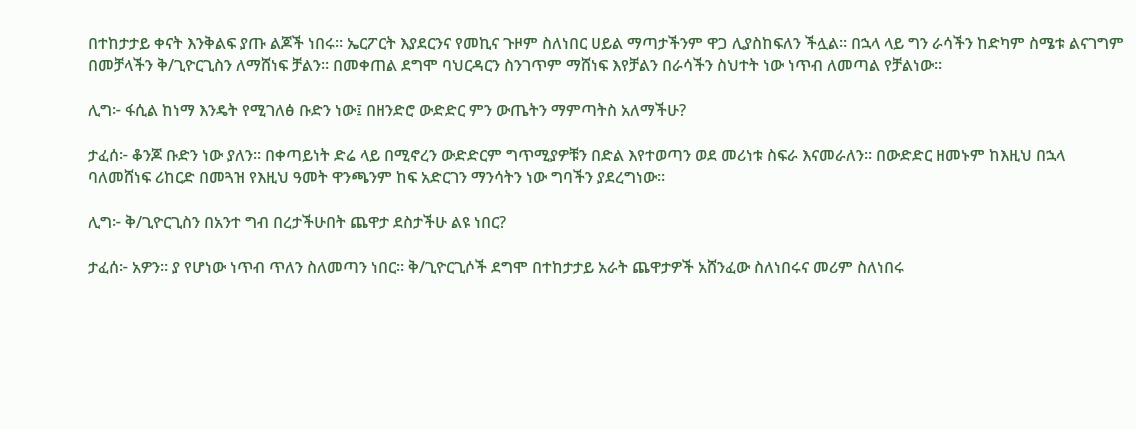በተከታታይ ቀናት እንቅልፍ ያጡ ልጆች ነበሩ። ኤርፖርት እያደርንና የመኪና ጉዞም ስለነበር ሀይል ማጣታችንም ዋጋ ሊያስከፍለን ችሏል። በኋላ ላይ ግን ራሳችን ከድካም ስሜቱ ልናገግም በመቻላችን ቅ/ጊዮርጊስን ለማሸነፍ ቻልን። በመቀጠል ደግሞ ባህርዳርን ስንገጥም ማሸነፍ እየቻልን በራሳችን ስህተት ነው ነጥብ ለመጣል የቻልነው።

ሊግ፦ ፋሲል ከነማ እንዴት የሚገለፅ ቡድን ነው፤ በዘንድሮ ውድድር ምን ውጤትን ማምጣትስ አለማችሁ?

ታፈሰ፦ ቆንጆ ቡድን ነው ያለን። በቀጣይነት ድሬ ላይ በሚኖረን ውድድርም ግጥሚያዎቹን በድል እየተወጣን ወደ መሪነቱ ስፍራ እናመራለን። በውድድር ዘመኑም ከእዚህ በኋላ ባለመሸነፍ ሪከርድ በመጓዝ የእዚህ ዓመት ዋንጫንም ከፍ አድርገን ማንሳትን ነው ግባችን ያደረግነው።

ሊግ፦ ቅ/ጊዮርጊስን በአንተ ግብ በረታችሁበት ጨዋታ ደስታችሁ ልዩ ነበር?

ታፈሰ፦ አዎን። ያ የሆነው ነጥብ ጥለን ስለመጣን ነበር። ቅ/ጊዮርጊሶች ደግሞ በተከታታይ አራት ጨዋታዎች አሸንፈው ስለነበሩና መሪም ስለነበሩ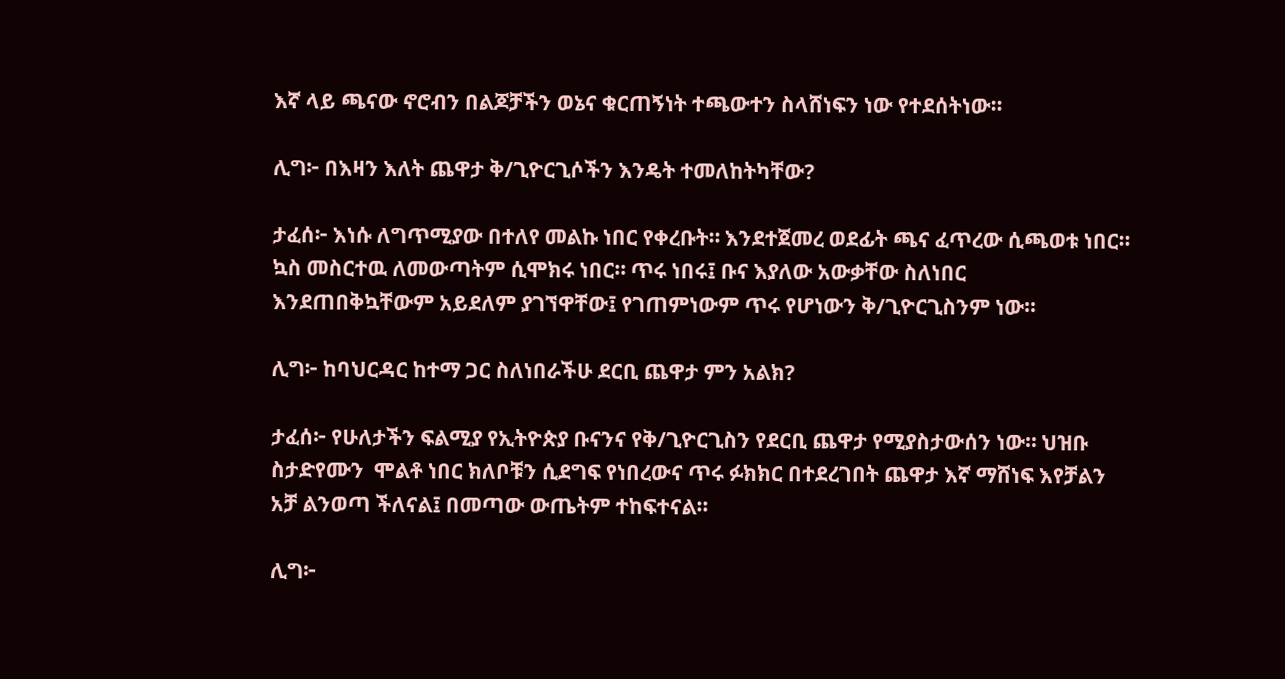እኛ ላይ ጫናው ኖሮብን በልጆቻችን ወኔና ቁርጠኝነት ተጫውተን ስላሸነፍን ነው የተደሰትነው።

ሊግ፦ በእዛን እለት ጨዋታ ቅ/ጊዮርጊሶችን እንዴት ተመለከትካቸው?

ታፈሰ፦ እነሱ ለግጥሚያው በተለየ መልኩ ነበር የቀረቡት። እንደተጀመረ ወደፊት ጫና ፈጥረው ሲጫወቱ ነበር። ኳስ መስርተዉ ለመውጣትም ሲሞክሩ ነበር። ጥሩ ነበሩ፤ ቡና እያለው አውቃቸው ስለነበር እንደጠበቅኳቸውም አይደለም ያገኘዋቸው፤ የገጠምነውም ጥሩ የሆነውን ቅ/ጊዮርጊስንም ነው።

ሊግ፦ ከባህርዳር ከተማ ጋር ስለነበራችሁ ደርቢ ጨዋታ ምን አልክ?

ታፈሰ፦ የሁለታችን ፍልሚያ የኢትዮጵያ ቡናንና የቅ/ጊዮርጊስን የደርቢ ጨዋታ የሚያስታውሰን ነው። ህዝቡ ስታድየሙን  ሞልቶ ነበር ክለቦቹን ሲደግፍ የነበረውና ጥሩ ፉክክር በተደረገበት ጨዋታ እኛ ማሸነፍ እየቻልን አቻ ልንወጣ ችለናል፤ በመጣው ውጤትም ተከፍተናል።

ሊግ፦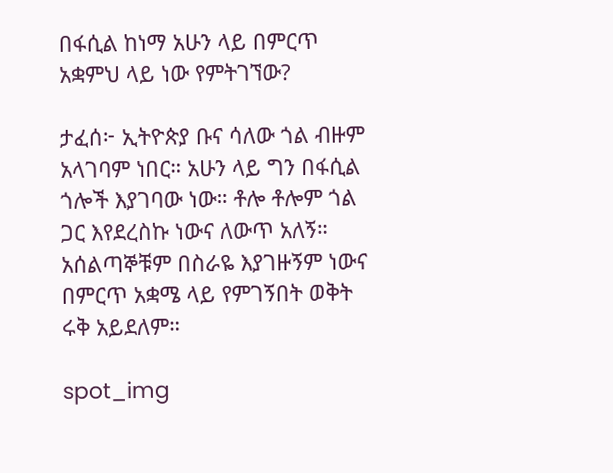በፋሲል ከነማ አሁን ላይ በምርጥ አቋምህ ላይ ነው የምትገኘው?

ታፈሰ፦ ኢትዮጵያ ቡና ሳለው ጎል ብዙም አላገባም ነበር። አሁን ላይ ግን በፋሲል ጎሎች እያገባው ነው። ቶሎ ቶሎም ጎል ጋር እየደረስኩ ነውና ለውጥ አለኝ። አሰልጣኞቹም በስራዬ እያገዙኝም ነውና በምርጥ አቋሜ ላይ የምገኝበት ወቅት ሩቅ አይደለም።

spot_img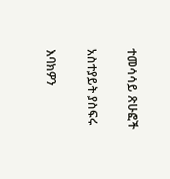ተመሳሳይ ጽሁፎች

አስተያይት ያስፍሩ

እባክዎን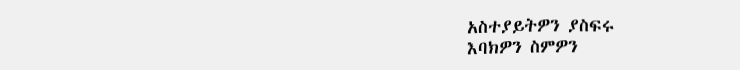አስተያይትዎን ያስፍሩ
እባክዎን ስምዎን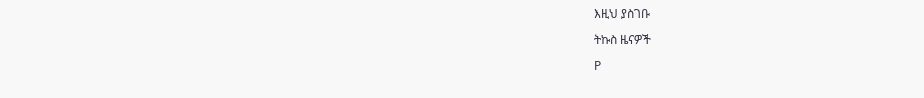እዚህ ያስገቡ

ትኩስ ዜናዎች

P